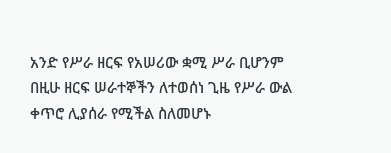አንድ የሥራ ዘርፍ የአሠሪው ቋሚ ሥራ ቢሆንም በዚሁ ዘርፍ ሠራተኞችን ለተወሰነ ጊዜ የሥራ ውል ቀጥሮ ሊያሰራ የሚችል ስለመሆኑ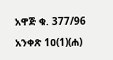አዋጅ ቁ. 377/96 አንቀጽ 1ዐ(1)(ሐ)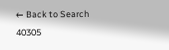← Back to Search
40305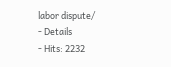labor dispute/
- Details
- Hits: 2232